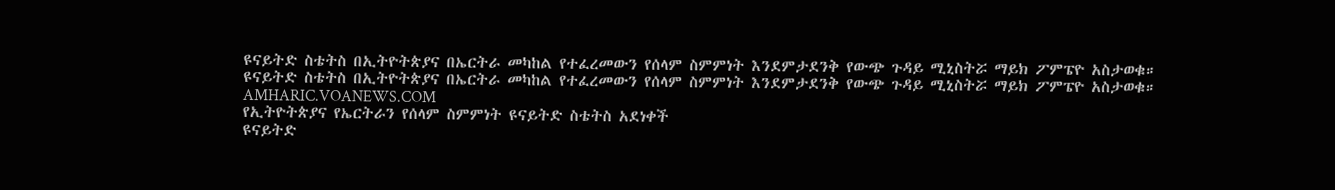ዩናይትድ ስቴትስ በኢትዮትጵያና በኤርትራ መካከል የተፈረመውን የሰላም ስምምነት እንደምታደንቅ የውጭ ጉዳይ ሚኒስትሯ ማይክ ፖምፔዮ አስታወቁ።
ዩናይትድ ስቴትስ በኢትዮትጵያና በኤርትራ መካከል የተፈረመውን የሰላም ስምምነት እንደምታደንቅ የውጭ ጉዳይ ሚኒስትሯ ማይክ ፖምፔዮ አስታወቁ።
AMHARIC.VOANEWS.COM
የኢትዮትጵያና የኤርትራን የሰላም ስምምነት ዩናይትድ ስቴትስ አደነቀች
ዩናይትድ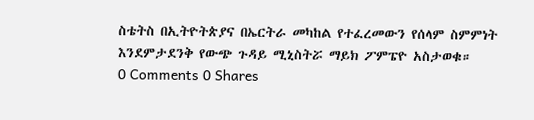ስቴትስ በኢትዮትጵያና በኤርትራ መካከል የተፈረመውን የሰላም ስምምነት እንደምታደንቅ የውጭ ጉዳይ ሚኒስትሯ ማይክ ፖምፔዮ አስታወቁ።
0 Comments 0 Shares